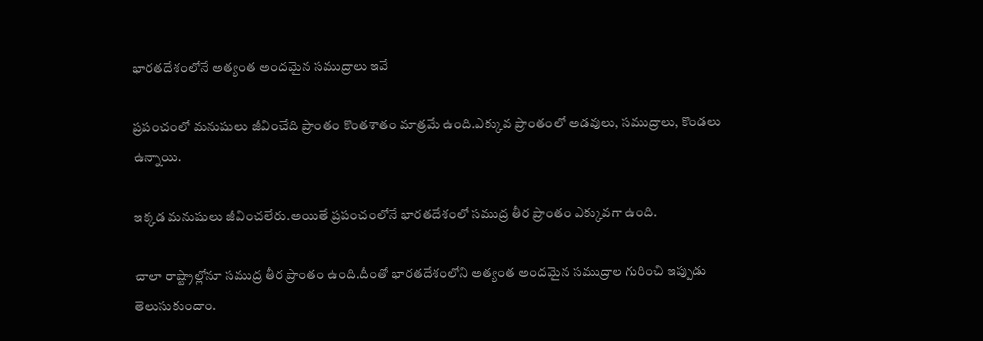భారతదేశంలోనే అత్యంత అందమైన సముద్రాలు ఇవే

ప్రపంచంలో మనుషులు జీవించేది ప్రాంతం కొంతశాతం మాత్రమే ఉంది.ఎక్కువ ప్రాంతంలో అడవులు, సముద్రాలు, కొండలు ఉన్నాయి.

ఇక్కడ మనుషులు జీవించలేరు.అయితే ప్రపంచంలోనే భారతదేశంలో సముద్ర తీర ప్రాంతం ఎక్కువగా ఉంది.

చాలా రాష్ట్రాల్లోనూ సముద్ర తీర ప్రాంతం ఉంది.దీంతో భారతదేశంలోని అత్యంత అందమైన సముద్రాల గురించి ఇప్పుడు తెలుసుకుందాం.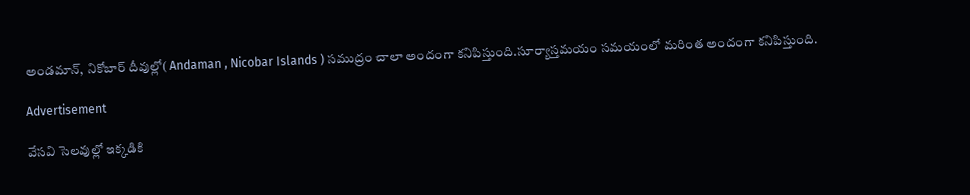అండమాన్, నికోబార్ దీవుల్లో( Andaman , Nicobar Islands ) సముద్రం చాలా అందంగా కనిపిస్తుంది.సూర్యాస్తమయం సమయంలో మరింత అందంగా కనిపిస్తుంది.

Advertisement

వేసవి సెలవుల్లో ఇక్కడికి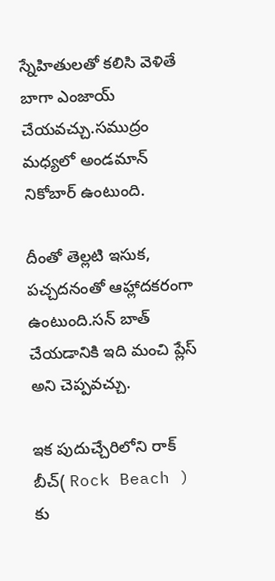స్నేహితులతో కలిసి వెళితే బాగా ఎంజాయ్ చేయవచ్చు.సముద్రం మధ్యలో అండమాన్ నికోబార్ ఉంటుంది.

దీంతో తెల్లటి ఇసుక, పచ్చదనంతో ఆహ్లాదకరంగా ఉంటుంది.సన్ బాత్ చేయడానికి ఇది మంచి ప్లేస్ అని చెప్పవచ్చు.

ఇక పుదుచ్చేరిలోని రాక్ బీచ్( Rock Beach ) కు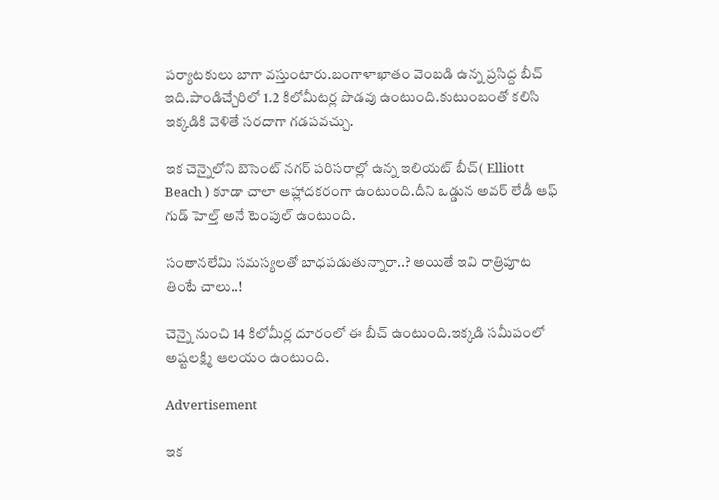పర్యాటకులు బాగా వస్తుంటారు.బంగాళాఖాతం వెంబడి ఉన్న ప్రసిద్ద బీచ్ ఇది.పాండిచ్చేరిలో 1.2 కిలోమీటర్ల పొడవు ఉంటుంది.కుటుంబంతో కలిసి ఇక్కడికి వెళితే సరదాగా గడపవచ్చు.

ఇక చెన్నైలోని బెసెంట్ నగర్ పరిసరాల్లో ఉన్న ఇలియట్ బీచ్( Elliott Beach ) కూడా చాలా ఆహ్లాదకరంగా ఉంటుంది.దీని ఒడ్డున అవర్ లేడీ ఆఫ్ గుడ్ హెల్త్ అనే టెంపుల్ ఉంటుంది.

సంతానలేమి సమస్యలతో బాధపడుతున్నారా..? అయితే ఇవి రాత్రిపూట తింటే చాలు..!

చెన్నై నుంచి 14 కిలోమీర్ల దూరంలో ఈ బీచ్ ఉంటుంది.ఇక్కడి సమీపంలో అష్టలక్ష్మి ఆలయం ఉంటుంది.

Advertisement

ఇక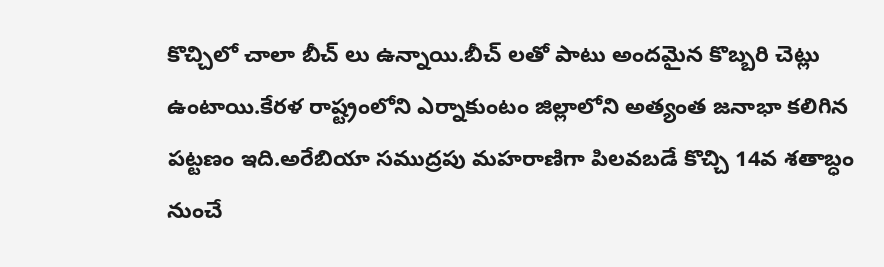కొచ్చిలో చాలా బీచ్ లు ఉన్నాయి.బీచ్ లతో పాటు అందమైన కొబ్బరి చెట్లు ఉంటాయి.కేరళ రాష్ట్రంలోని ఎర్నాకుంటం జిల్లాలోని అత్యంత జనాభా కలిగిన పట్టణం ఇది.అరేబియా సముద్రపు మహరాణిగా పిలవబడే కొచ్చి 14వ శతాబ్ధం నుంచే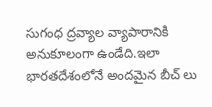సుగంధ ద్రవ్యాల వ్యాపారానికి అనుకూలంగా ఉండేది.ఇలా భారతదేశంలోనే అందమైన బీచ్ లు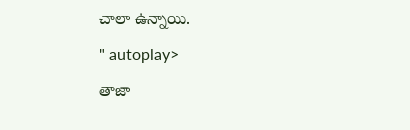చాలా ఉన్నాయి.

" autoplay>

తాజా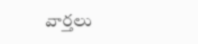వార్తలు